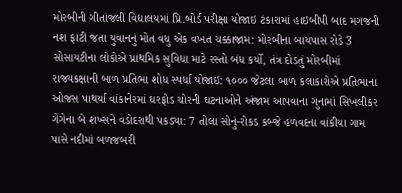મોરબીની ગીતાંજલી વિદ્યાલયમાં પ્રિ.બોર્ડ પરીક્ષા યોજાઇ ટંકારામાં હાઇબીપી બાદ મગજની નશ ફાટી જતા યુવાનનું મોત વધુ એક વખત ચક્કાજામ: મોરબીના બાયપાસ રોડે 3 સોસાયટીના લોકોએ પ્રાથમિક સુવિધા માટે રસ્તો બંધ કર્યો, તંત્ર દોડતું મોરબીમાં રાજ્યકક્ષાની બાળ પ્રતિભા શોધ સ્પર્ધા યોજાઇ: ૧૦૦૦ જેટલા બાળ કલાકારોએ પ્રતિભાના ઓજસ પાથર્યા વાંકાનેરમાં ઘરફોડ ચોરની ઘટનાઓને અંજામ આપવાના ગુનામાં સિખલીકર ગેંગેના બે શખ્સને વડોદરાથી પકડ્યા: 7 તોલા સોનું-રોકડ કબ્જે હળવદના વાંકીયા ગામ પાસે નદીમાં બળજબરી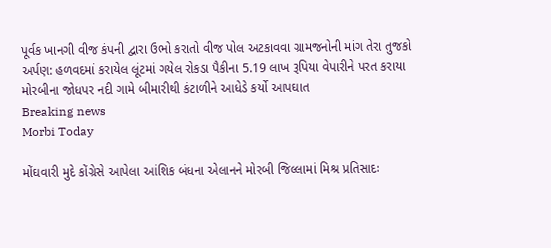પૂર્વક ખાનગી વીજ કંપની દ્વારા ઉભો કરાતો વીજ પોલ અટકાવવા ગ્રામજનોની માંગ તેરા તુજકો અર્પણ: હળવદમાં કરાયેલ લૂંટમાં ગયેલ રોકડા પૈકીના 5.19 લાખ રૂપિયા વેપારીને પરત કરાયા મોરબીના જોધપર નદી ગામે બીમારીથી કંટાળીને આધેડે કર્યો આપઘાત
Breaking news
Morbi Today

મોંઘવારી મુદે કોંગ્રેસે આપેલા આંશિક બંધના એલાનને મોરબી જિલ્લામાં મિશ્ર પ્રતિસાદઃ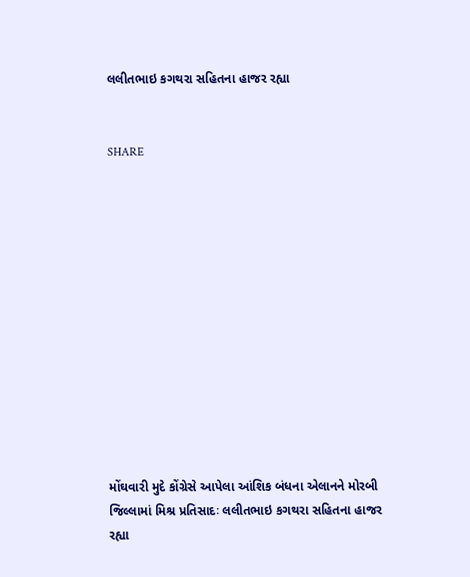લલીતભાઇ કગથરા સહિતના હાજર રહ્યા


SHARE













મોંઘવારી મુદે કોંગ્રેસે આપેલા આંશિક બંધના એલાનને મોરબી જિલ્લામાં મિશ્ર પ્રતિસાદઃ લલીતભાઇ કગથરા સહિતના હાજર રહ્યા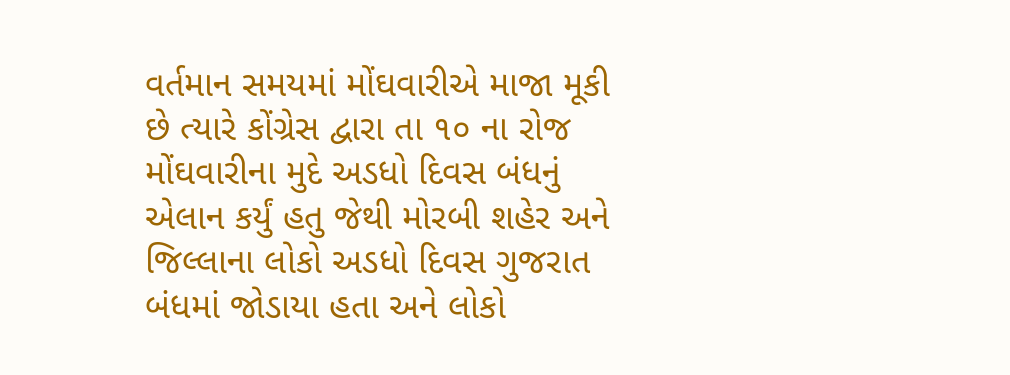વર્તમાન સમયમાં મોંઘવારીએ માજા મૂકી છે ત્યારે કોંગ્રેસ દ્વારા તા ૧૦ ના રોજ મોંઘવારીના મુદે અડધો દિવસ બંધનું એલાન કર્યું હતુ જેથી મોરબી શહેર અને જિલ્લાના લોકો અડધો દિવસ ગુજરાત બંધમાં જોડાયા હતા અને લોકો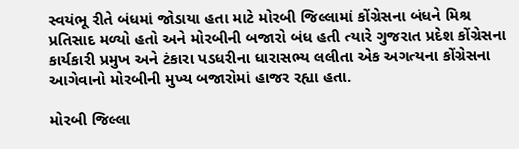સ્વયંભૂ રીતે બંધમાં જોડાયા હતા માટે મોરબી જિલ્લામાં કોંગ્રેસના બંધને મિશ્ર પ્રતિસાદ મળ્યો હતો અને મોરબીની બજારો બંધ હતી ત્યારે ગુજરાત પ્રદેશ કોંગ્રેસના કાર્યકારી પ્રમુખ અને ટંકારા પડધરીના ધારાસભ્ય લલીતા એક અગત્યના કોંગ્રેસના આગેવાનો મોરબીની મુખ્ય બજારોમાં હાજર રહ્યા હતા.

મોરબી જિલ્લા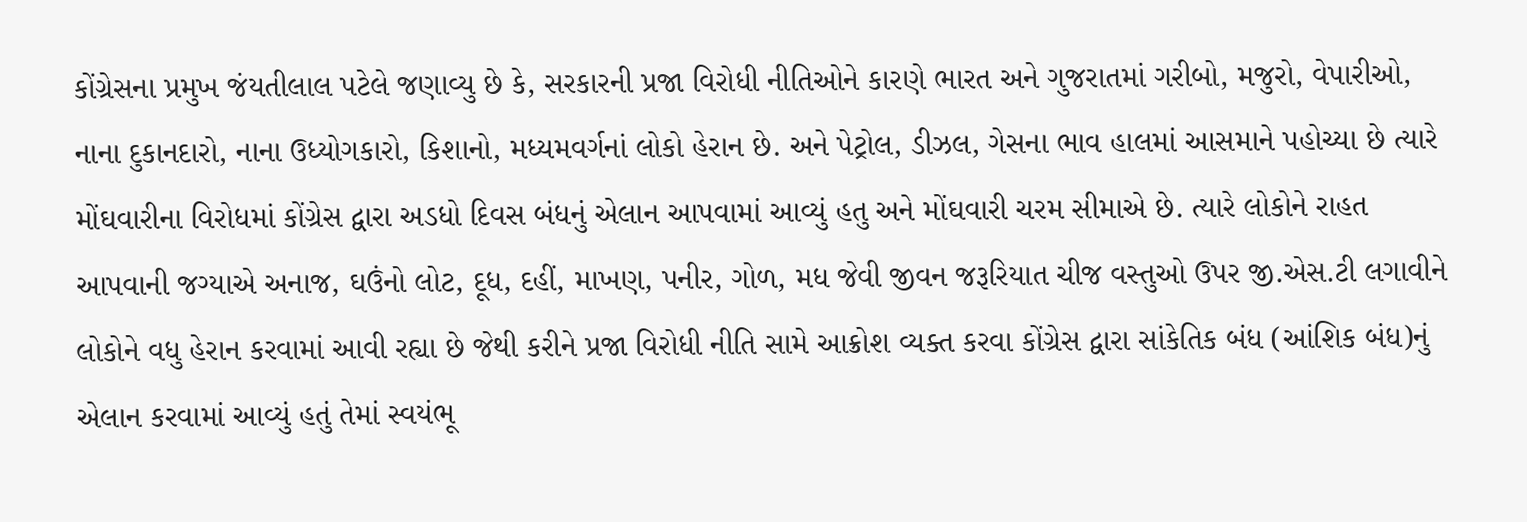કોંગ્રેસના પ્રમુખ જંયતીલાલ પટેલે જણાવ્યુ છે કે, સરકારની પ્રજા વિરોધી નીતિઓને કારણે ભારત અને ગુજરાતમાં ગરીબો, મજુરો, વેપારીઓ, નાના દુકાનદારો, નાના ઉધ્યોગકારો, કિશાનો, મધ્યમવર્ગનાં લોકો હેરાન છે. અને પેટ્રોલ, ડીઝલ, ગેસના ભાવ હાલમાં આસમાને પહોચ્યા છે ત્યારે મોંઘવારીના વિરોધમાં કોંગ્રેસ દ્વારા અડધો દિવસ બંધનું એલાન આપવામાં આવ્યું હતુ અને મોંઘવારી ચરમ સીમાએ છે. ત્યારે લોકોને રાહત આપવાની જગ્યાએ અનાજ, ઘઉંનો લોટ, દૂધ, દહીં, માખણ, પનીર, ગોળ, મધ જેવી જીવન જરૂરિયાત ચીજ વસ્તુઓ ઉપર જી.એસ.ટી લગાવીને લોકોને વધુ હેરાન કરવામાં આવી રહ્યા છે જેથી કરીને પ્રજા વિરોધી નીતિ સામે આક્રોશ વ્યક્ત કરવા કોંગ્રેસ દ્વારા સાંકેતિક બંધ (આંશિક બંધ)નું એલાન કરવામાં આવ્યું હતું તેમાં સ્વયંભૂ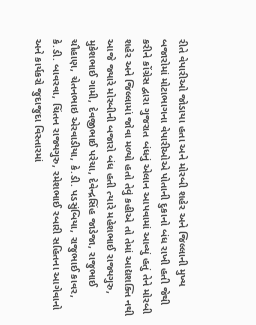રીતે વેપારીઓ જોડાયા હતા અને મોરબી શહેર અને જિલ્લાની મુખ્ય બજારોમાં મોટાભાગના વેપારીઓએ પોતાની દુકાનો બંધ રાખી હતી જેથી કરીને કોંગ્રેસ દ્વારા ગુજરાત બંધનું એલાન આપવામાં આવ્યું હતું તેને મોરબી શહેર અને જિલ્લામાં જોવા મળ્યો હતો તેવું કહીએ તો તેમાં આદ્યશક્તિ નથી આજે જ્યારે મોરબીની બજારો બંધ હતી ત્યારે મહેશભાઈ રાજ્યગુરુ, મુકેશભાઈ ગામી, દેવજીભાઈ પરેચા, દેવેન્દ્રસિંહ જાડેજા, રાજુભાઈ ચૌહાણ, ચેતનભાઇ એરવાડીયા, કે.ડી. પડસુંબિયા, રાજુભાઈ કાવર, કે.ડી. બાવરવા, ચિંતન રાજ્યગુરુ, રમેશભાઈ રબારી સહિતના આગેવાનો અને કાર્યકરો જુદાજુદા વિસ્તારમાં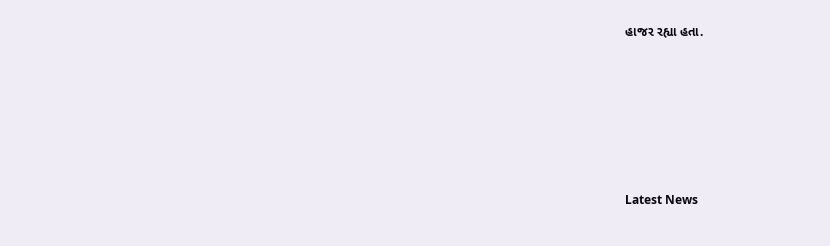હાજર રહ્યા હતા.






Latest News